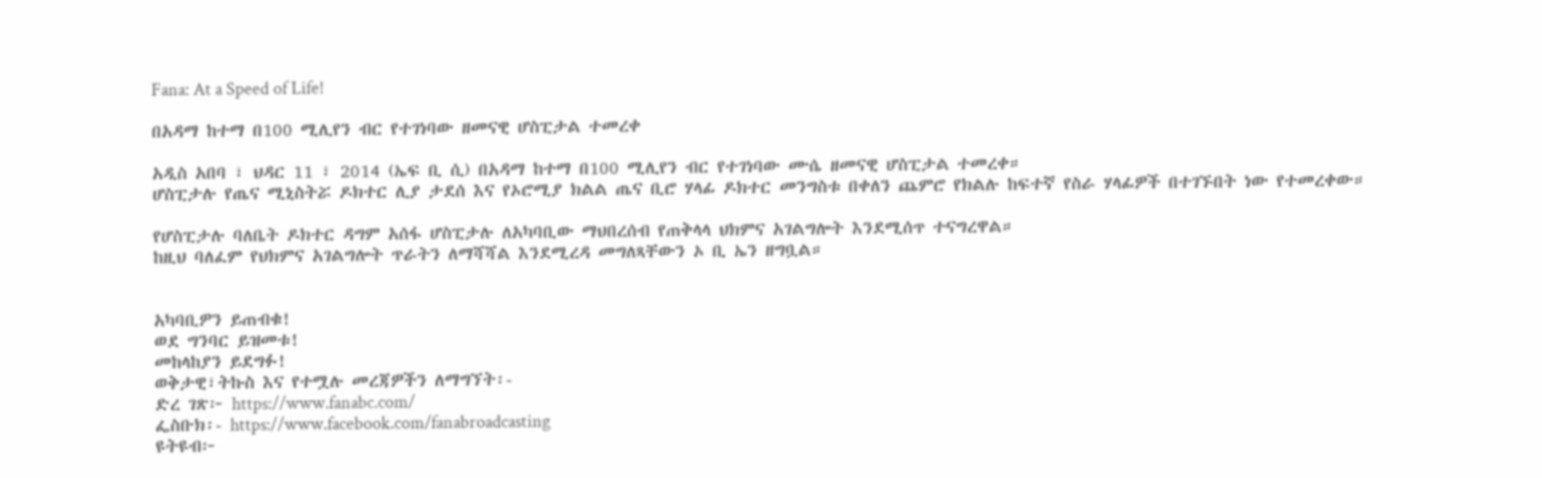Fana: At a Speed of Life!

በአዳማ ከተማ በ100 ሚሊየን ብር የተገነባው ዘመናዊ ሆስፒታል ተመረቀ

አዲስ አበባ ፣ ህዳር 11 ፣ 2014 (ኤፍ ቢ ሲ) በአዳማ ከተማ በ100 ሚሊየን ብር የተገነባው ሙሴ ዘመናዊ ሆስፒታል ተመረቀ።
ሆስፒታሉ የጤና ሚኒስትሯ ዶክተር ሊያ ታደሰ እና የኦሮሚያ ክልል ጤና ቢሮ ሃላፊ ዶክተር መንግስቱ በቀለን ጨምሮ የክልሉ ከፍተኛ የስራ ሃላፊዎች በተገኙበት ነው የተመረቀው።

የሆስፒታሉ ባለቤት ዶክተር ዳግም አሰፋ ሆስፒታሉ ለአካባቢው ማህበረሰብ የጠቅላላ ህክምና አገልግሎት እንደሚሰጥ ተናግረዋል።
ከዚህ ባለፈም የህክምና አገልግሎት ጥራትን ለማሻሻል እንደሚረዳ መግለጻቸውን ኦ ቢ ኤን ዘግቧል።


አካባቢዎን ይጠብቁ!
ወደ ግንባር ይዝመቱ!
መከላከያን ይደግፉ!
ወቅታዊ፣ትኩስ እና የተሟሉ መረጃዎችን ለማግኘት፡-
ድረ ገጽ፦ https://www.fanabc.com/
ፌስቡክ፡- https://www.facebook.com/fanabroadcasting
ዩትዩብ፦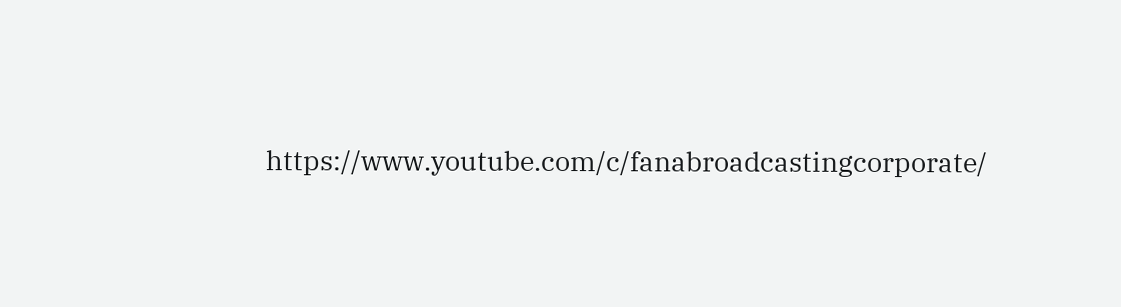https://www.youtube.com/c/fanabroadcastingcorporate/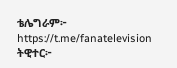ቴሌግራም፦ https://t.me/fanatelevision
ትዊተር፦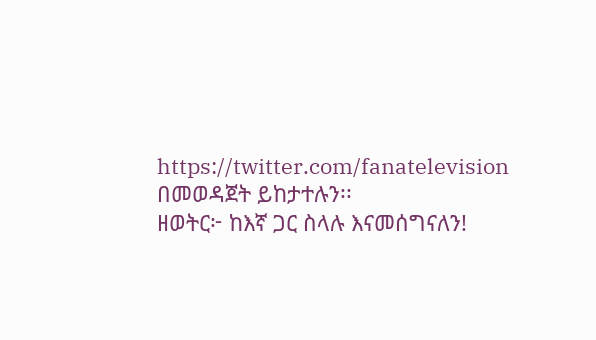https://twitter.com/fanatelevision በመወዳጀት ይከታተሉን፡፡
ዘወትር፦ ከእኛ ጋር ስላሉ እናመሰግናለን!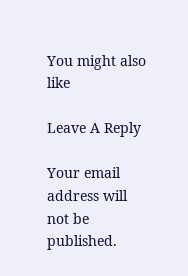You might also like

Leave A Reply

Your email address will not be published.